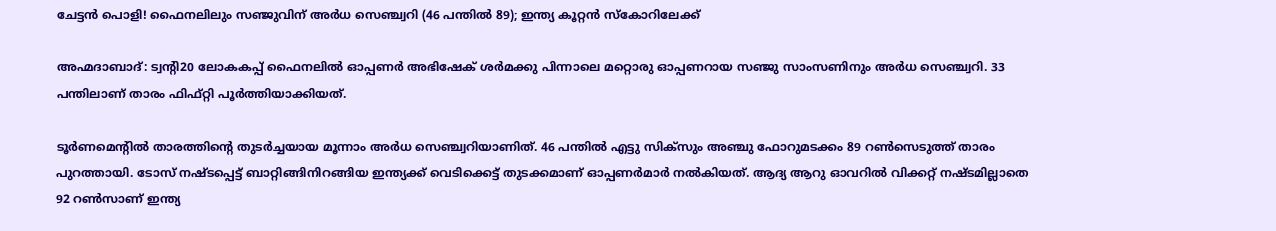ചേട്ടൻ പൊളി! ഫൈനലിലും സഞ്ജുവിന് അർധ സെഞ്ച്വറി (46 പന്തിൽ 89); ഇന്ത്യ കൂറ്റൻ സ്കോറിലേക്ക്

അഹ്മദാബാദ്: ട്വന്‍റി20 ലോകകപ്പ് ഫൈനലിൽ ഓപ്പണർ അഭിഷേക് ശർമക്കു പിന്നാലെ മറ്റൊരു ഓപ്പണറായ സഞ്ജു സാംസണിനും അർധ സെഞ്ച്വറി. 33 പന്തിലാണ് താരം ഫിഫ്റ്റി പൂർത്തിയാക്കിയത്.

ടൂർണമെന്‍റിൽ താരത്തിന്‍റെ തുടർച്ചയായ മൂന്നാം അർധ സെഞ്ച്വറിയാണിത്. 46 പന്തിൽ എട്ടു സിക്സും അഞ്ചു ഫോറുമടക്കം 89 റൺസെടുത്ത് താരം പുറത്തായി. ടോസ് നഷ്ടപ്പെട്ട് ബാറ്റിങ്ങിനിറങ്ങിയ ഇന്ത്യക്ക് വെടിക്കെട്ട് തുടക്കമാണ് ഓപ്പണർമാർ നൽകിയത്. ആദ്യ ആറു ഓവറിൽ വിക്കറ്റ് നഷ്ടമില്ലാതെ 92 റൺസാണ് ഇന്ത്യ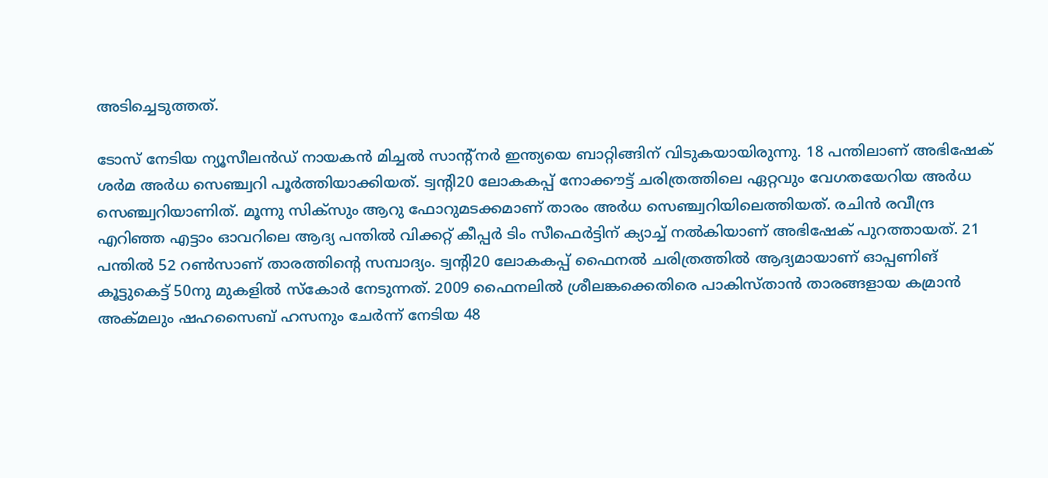അടിച്ചെടുത്തത്.

ടോസ് നേടിയ ന്യൂസീലൻഡ് നായകൻ മിച്ചൽ സാന്റ്നർ ഇന്ത്യയെ ബാറ്റിങ്ങിന് വിടുകയായിരുന്നു. 18 പന്തിലാണ് അഭിഷേക് ശർമ അർധ സെഞ്ച്വറി പൂർത്തിയാക്കിയത്. ട്വന്‍റി20 ലോകകപ്പ് നോക്കൗട്ട് ചരിത്രത്തിലെ ഏറ്റവും വേഗതയേറിയ അർധ സെഞ്ച്വറിയാണിത്. മൂന്നു സിക്സും ആറു ഫോറുമടക്കമാണ് താരം അർധ സെഞ്ച്വറിയിലെത്തിയത്. രചിൻ രവീന്ദ്ര എറിഞ്ഞ എട്ടാം ഓവറിലെ ആദ്യ പന്തിൽ വിക്കറ്റ് കീപ്പർ ടിം സീഫെർട്ടിന് ക്യാച്ച് നൽകിയാണ് അഭിഷേക് പുറത്തായത്. 21 പന്തിൽ 52 റൺസാണ് താരത്തിന്‍റെ സമ്പാദ്യം. ട്വന്റി20 ലോകകപ്പ് ഫൈനൽ ചരിത്രത്തിൽ ആദ്യമായാണ് ഓപ്പണിങ് കൂട്ടുകെട്ട് 50നു മുകളിൽ സ്കോർ നേടുന്നത്. 2009 ഫൈനലിൽ ശ്രീലങ്കക്കെതിരെ പാകിസ്താൻ താരങ്ങളായ കമ്രാൻ അക്‌മലും ഷഹസൈബ് ഹസനും ചേർന്ന് നേടിയ 48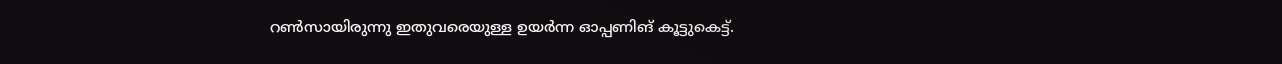റൺസായിരുന്നു ഇതുവരെയുള്ള ഉയർന്ന ഓപ്പണിങ് കൂട്ടുകെട്ട്.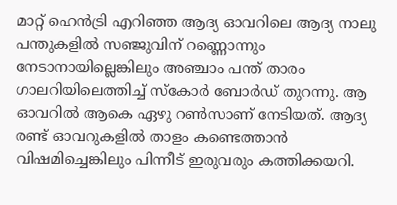മാറ്റ് ഹെൻട്രി എറിഞ്ഞ ആദ്യ ഓവറിലെ ആദ്യ നാലു പന്തുകളിൽ സഞ്ജുവിന് റണ്ണൊന്നും നേടാനായില്ലെങ്കിലും അഞ്ചാം പന്ത് താരം ഗാലറിയിലെത്തിച്ച് സ്കോർ ബോർഡ് തുറന്നു. ആ ഓവറിൽ ആകെ ഏഴു റൺസാണ് നേടിയത്. ആദ്യ രണ്ട് ഓവറുകളിൽ താളം കണ്ടെത്താൻ വിഷമിച്ചെങ്കിലും പിന്നീട് ഇരുവരും കത്തിക്കയറി.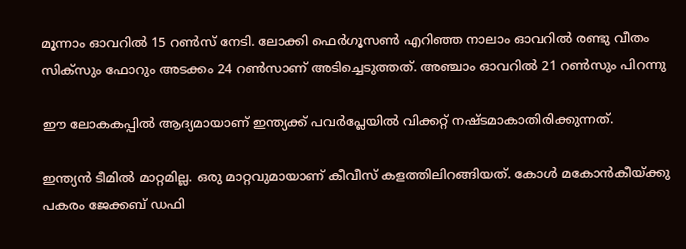മൂന്നാം ഓവറിൽ 15 റൺസ് നേടി. ലോക്കി ഫെർഗൂസൺ എറിഞ്ഞ നാലാം ഓവറിൽ രണ്ടു വീതം സിക്സും ഫോറും അടക്കം 24 റൺസാണ് അടിച്ചെടുത്തത്. അഞ്ചാം ഓവറിൽ 21 റൺസും പിറന്നു

ഈ ലോകകപ്പിൽ ആദ്യമായാണ് ഇന്ത്യക്ക് പവർപ്ലേയിൽ വിക്കറ്റ് നഷ്ടമാകാതിരിക്കുന്നത്.

ഇന്ത്യൻ ടീമിൽ മാറ്റമില്ല. ഒരു മാറ്റവുമായാണ് കീവീസ് കളത്തിലിറങ്ങിയത്. കോൾ മകോൻകീയ്ക്കു പകരം ജേക്കബ് ഡഫി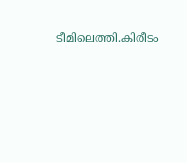ടീമിലെത്തി.കിരീടം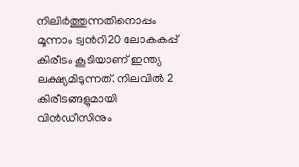നിലിർത്തുന്നതിനൊപ്പം മൂന്നാം ട്വന്‍റി20 ലോകകപ്പ് കിരീടം കൂടിയാണ് ഇന്ത്യ ലക്ഷ്യമിടുന്നത്. നിലവിൽ 2 കിരീടങ്ങളുമായി വിൻഡീസിനും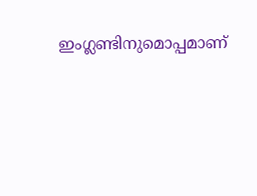ഇംഗ്ലണ്ടിനുമൊപ്പമാണ്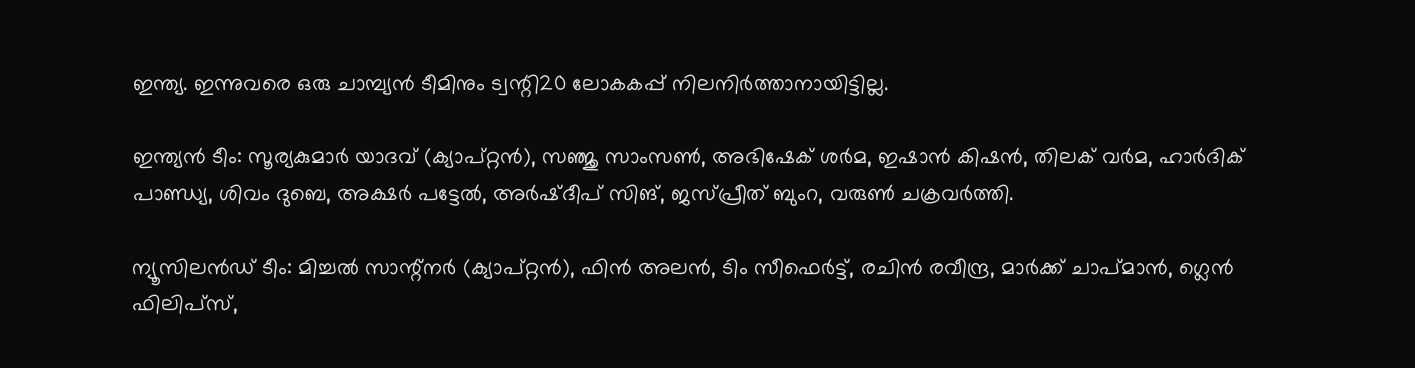ഇന്ത്യ. ഇന്നുവരെ ഒരു ചാമ്പ്യൻ ടീമിനും ട്വന്റി20 ലോകകപ്പ് നിലനിർത്താനായിട്ടില്ല.

ഇന്ത്യൻ ടീം: സൂര്യകുമാർ യാദവ് (ക്യാപ്റ്റൻ), സഞ്ജു സാംസൺ, അഭിഷേക് ശർമ, ഇഷാൻ കിഷൻ, തിലക് വർമ, ഹാർദിക് പാണ്ഡ്യ, ശിവം ദുബെ, അക്ഷർ പട്ടേൽ, അർഷ്ദീപ് സിങ്, ജസ്പ്രീത് ബുംറ, വരുൺ ചക്രവർത്തി.

ന്യൂസിലൻഡ് ടീം: മിച്ചൽ സാന്റ്നർ (ക്യാപ്റ്റൻ), ഫിൻ അലൻ, ടിം സീഫെർട്ട്, രചിൻ രവീന്ദ്ര, മാർക്ക് ചാപ്മാൻ, ഗ്ലെൻ ഫിലിപ്സ്,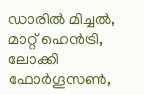ഡാരിൽ മിച്ചൽ, മാറ്റ് ഹെൻട്രി, ലോക്കി ഫോർഗൂസൺ,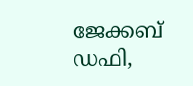ജേക്കബ് ഡഫി,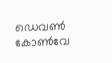ഡെവൺ കോൺവേ